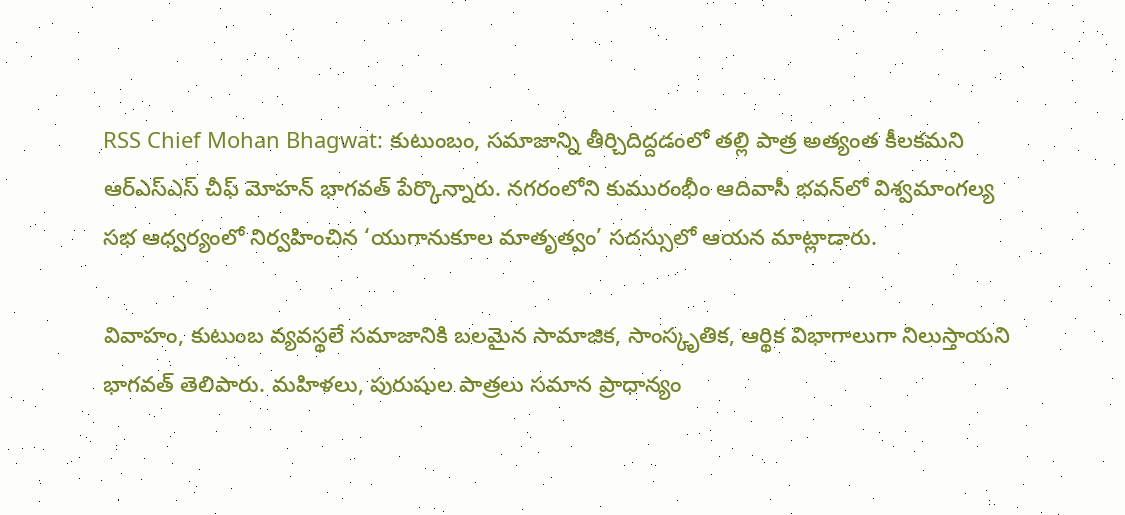RSS Chief Mohan Bhagwat: కుటుంబం, సమాజాన్ని తీర్చిదిద్దడంలో తల్లి పాత్ర అత్యంత కీలకమని ఆర్‌ఎస్‌ఎస్ చీఫ్ మోహన్ భాగవత్ పేర్కొన్నారు. నగరంలోని కుమురంభీం ఆదివాసీ భవన్‌లో విశ్వమాంగల్య సభ ఆధ్వర్యంలో నిర్వహించిన ‘యుగానుకూల మాతృత్వం’ సదస్సులో ఆయన మాట్లాడారు.

వివాహం, కుటుంబ వ్యవస్థలే సమాజానికి బలమైన సామాజిక, సాంస్కృతిక, ఆర్థిక విభాగాలుగా నిలుస్తాయని భాగవత్ తెలిపారు. మహిళలు, పురుషుల పాత్రలు సమాన ప్రాధాన్యం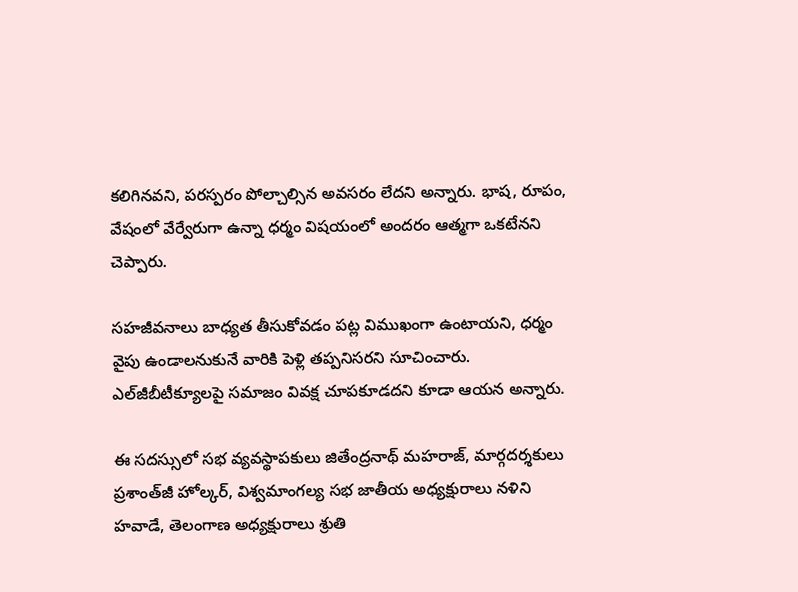కలిగినవని, పరస్పరం పోల్చాల్సిన అవసరం లేదని అన్నారు. భాష, రూపం, వేషంలో వేర్వేరుగా ఉన్నా ధర్మం విషయంలో అందరం ఆత్మగా ఒకటేనని చెప్పారు.

సహజీవనాలు బాధ్యత తీసుకోవడం పట్ల విముఖంగా ఉంటాయని, ధర్మం వైపు ఉండాలనుకునే వారికి పెళ్లి తప్పనిసరని సూచించారు. ఎల్‌జీబీటీక్యూలపై సమాజం వివక్ష చూపకూడదని కూడా ఆయన అన్నారు.

ఈ సదస్సులో సభ వ్యవస్థాపకులు జితేంద్రనాథ్ మహరాజ్, మార్గదర్శకులు ప్రశాంత్‌జీ హోల్కర్, విశ్వమాంగల్య సభ జాతీయ అధ్యక్షురాలు నళిని హవాడే, తెలంగాణ అధ్యక్షురాలు శ్రుతి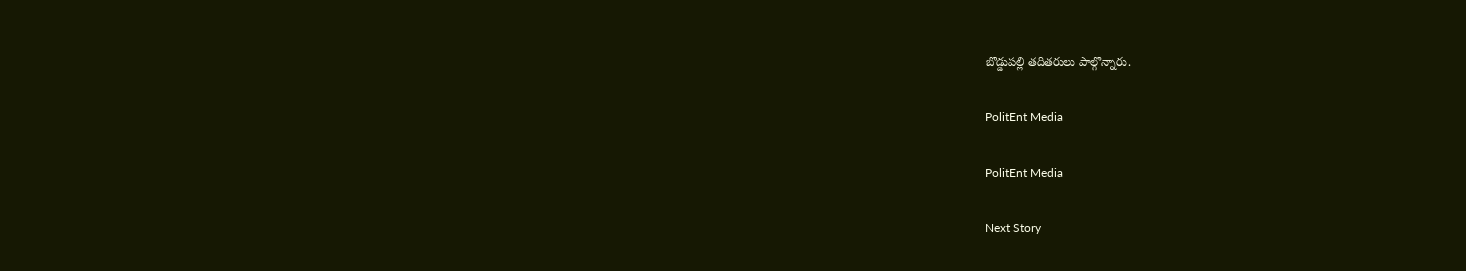బొడ్డుపల్లి తదితరులు పాల్గొన్నారు.

PolitEnt Media

PolitEnt Media

Next Story